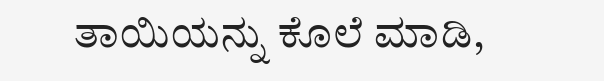ತಾಯಿಯನ್ನು ಕೊಲೆ ಮಾಡಿ,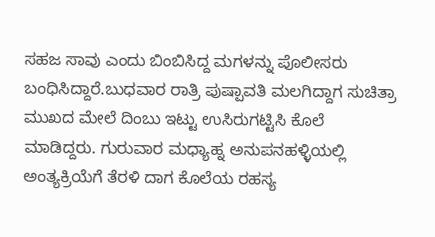ಸಹಜ ಸಾವು ಎಂದು ಬಿಂಬಿಸಿದ್ದ ಮಗಳನ್ನು ಪೊಲೀಸರು ಬಂಧಿಸಿದ್ದಾರೆ.ಬುಧವಾರ ರಾತ್ರಿ ಪುಷ್ಪಾವತಿ ಮಲಗಿದ್ದಾಗ ಸುಚಿತ್ರಾ ಮುಖದ ಮೇಲೆ ದಿಂಬು ಇಟ್ಟು ಉಸಿರುಗಟ್ಟಿಸಿ ಕೊಲೆ ಮಾಡಿದ್ದರು. ಗುರುವಾರ ಮಧ್ಯಾಹ್ನ ಅನುಪನಹಳ್ಳಿಯಲ್ಲಿ ಅಂತ್ಯಕ್ರಿಯೆಗೆ ತೆರಳಿ ದಾಗ ಕೊಲೆಯ ರಹಸ್ಯ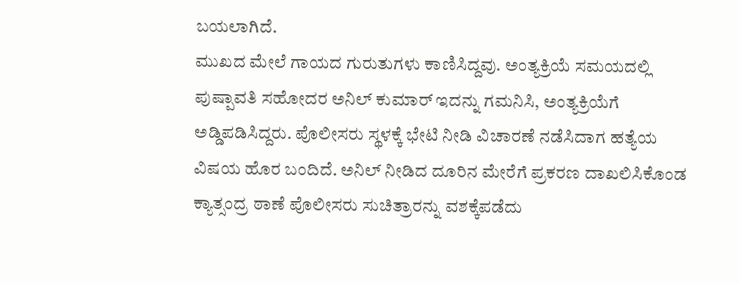ಬಯಲಾಗಿದೆ.
ಮುಖದ ಮೇಲೆ ಗಾಯದ ಗುರುತುಗಳು ಕಾಣಿಸಿದ್ದವು. ಅಂತ್ಯಕ್ರಿಯೆ ಸಮಯದಲ್ಲಿ ಪುಷ್ಪಾವತಿ ಸಹೋದರ ಅನಿಲ್ ಕುಮಾರ್ ಇದನ್ನು ಗಮನಿಸಿ, ಅಂತ್ಯಕ್ರಿಯೆಗೆ ಅಡ್ಡಿಪಡಿಸಿದ್ದರು. ಪೊಲೀಸರು ಸ್ಥಳಕ್ಕೆ ಭೇಟಿ ನೀಡಿ ವಿಚಾರಣೆ ನಡೆಸಿದಾಗ ಹತ್ಯೆಯ ವಿಷಯ ಹೊರ ಬಂದಿದೆ. ಅನಿಲ್ ನೀಡಿದ ದೂರಿನ ಮೇರೆಗೆ ಪ್ರಕರಣ ದಾಖಲಿಸಿಕೊಂಡ ಕ್ಯಾತ್ಸಂದ್ರ ಠಾಣೆ ಪೊಲೀಸರು ಸುಚಿತ್ರಾರನ್ನು ವಶಕ್ಕೆಪಡೆದು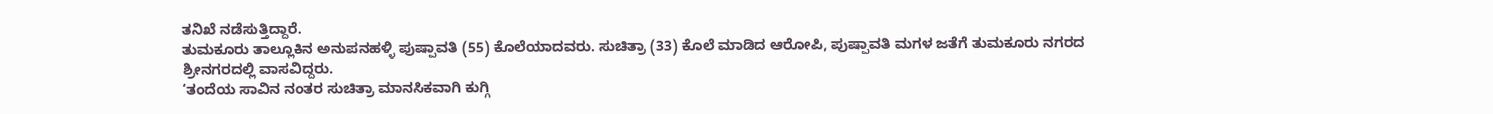ತನಿಖೆ ನಡೆಸುತ್ತಿದ್ದಾರೆ.
ತುಮಕೂರು ತಾಲ್ಲೂಕಿನ ಅನುಪನಹಳ್ಳಿ ಪುಷ್ಪಾವತಿ (55) ಕೊಲೆಯಾದವರು. ಸುಚಿತ್ರಾ (33) ಕೊಲೆ ಮಾಡಿದ ಆರೋಪಿ, ಪುಷ್ಪಾವತಿ ಮಗಳ ಜತೆಗೆ ತುಮಕೂರು ನಗರದ ಶ್ರೀನಗರದಲ್ಲಿ ವಾಸವಿದ್ದರು.
‘ತಂದೆಯ ಸಾವಿನ ನಂತರ ಸುಚಿತ್ರಾ ಮಾನಸಿಕವಾಗಿ ಕುಗ್ಗಿ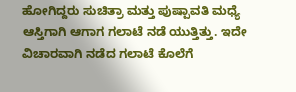ಹೋಗಿದ್ದರು ಸುಚಿತ್ರಾ ಮತ್ತು ಪುಷ್ಪಾವತಿ ಮಧ್ಯೆ ಆಸ್ತಿಗಾಗಿ ಆಗಾಗ ಗಲಾಟೆ ನಡೆ ಯುತ್ತಿತ್ತು. ಇದೇ ವಿಚಾರವಾಗಿ ನಡೆದ ಗಲಾಟೆ ಕೊಲೆಗೆ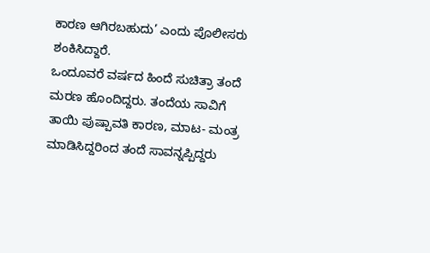ಕಾರಣ ಆಗಿರಬಹುದು’ ಎಂದು ಪೊಲೀಸರು ಶಂಕಿಸಿದ್ದಾರೆ.
ಒಂದೂವರೆ ವರ್ಷದ ಹಿಂದೆ ಸುಚಿತ್ರಾ ತಂದೆ ಮರಣ ಹೊಂದಿದ್ದರು. ತಂದೆಯ ಸಾವಿಗೆ ತಾಯಿ ಪುಷ್ಪಾವತಿ ಕಾರಣ, ಮಾಟ- ಮಂತ್ರ ಮಾಡಿಸಿದ್ದರಿಂದ ತಂದೆ ಸಾವನ್ನಪ್ಪಿದ್ದರು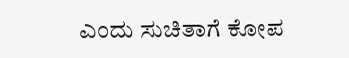ಎಂದು ಸುಚಿತಾಗೆ ಕೋಪ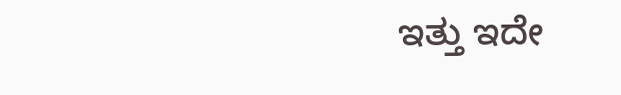ಇತ್ತು ಇದೇ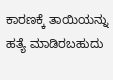ಕಾರಣಕ್ಕೆ ತಾಯಿಯನ್ನು ಹತ್ಯೆ ಮಾಡಿರಬಹುದು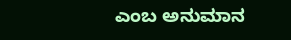ಎಂಬ ಅನುಮಾನ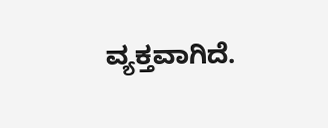ವ್ಯಕ್ತವಾಗಿದೆ.